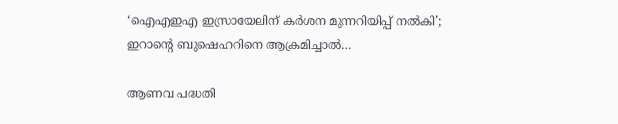‘ഐ‌എ‌ഇ‌എ ഇസ്രായേലിന് കർശന മുന്നറിയിപ്പ് നൽകി’; ഇറാൻ്റെ ബുഷെഹറിനെ ആക്രമിച്ചാൽ…

ആണവ പദ്ധതി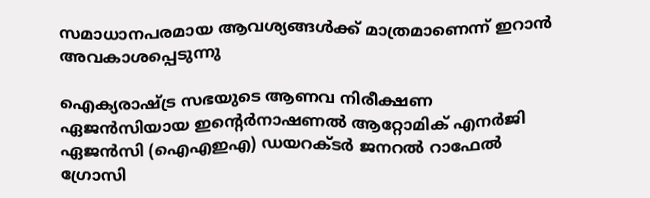സമാധാനപരമായ ആവശ്യങ്ങൾക്ക് മാത്രമാണെന്ന് ഇറാൻ അവകാശപ്പെടുന്നു

ഐക്യരാഷ്ട്ര സഭയുടെ ആണവ നിരീക്ഷണ ഏജൻസിയായ ഇൻ്റെർനാഷണൽ ആറ്റോമിക് എനർജി ഏജൻസി (ഐഎഇഎ) ഡയറക്ടർ ജനറൽ റാഫേൽ ഗ്രോസി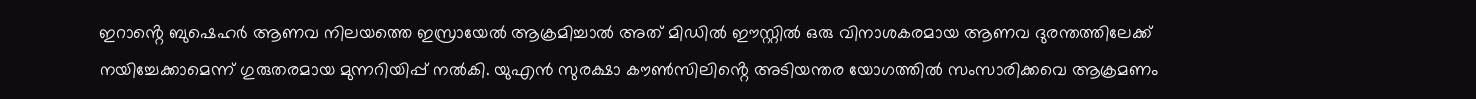ഇറാൻ്റെ ബുഷെഹർ ആണവ നിലയത്തെ ഇസ്രായേൽ ആക്രമിച്ചാൽ അത് മിഡിൽ ഈസ്റ്റിൽ ഒരു വിനാശകരമായ ആണവ ദുരന്തത്തിലേക്ക് നയിച്ചേക്കാമെന്ന് ഗുരുതരമായ മുന്നറിയിപ്പ് നൽകി. യുഎൻ സുരക്ഷാ കൗൺസിലിൻ്റെ അടിയന്തര യോഗത്തിൽ സംസാരിക്കവെ ആക്രമണം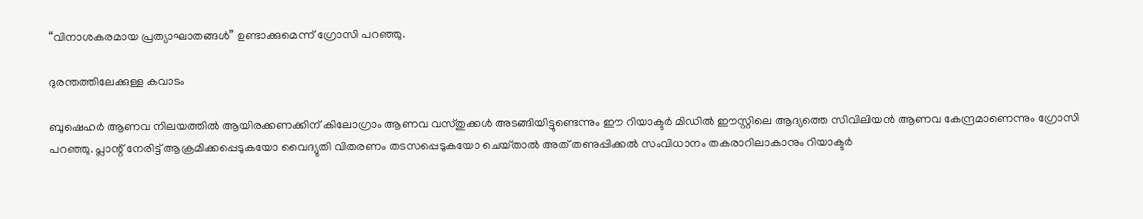“വിനാശകരമായ പ്രത്യാഘാതങ്ങൾ” ഉണ്ടാക്കുമെന്ന് ഗ്രോസി പറഞ്ഞു.

ദുരന്തത്തിലേക്കുള്ള കവാടം

ബുഷെഹർ ആണവ നിലയത്തിൽ ആയിരക്കണക്കിന് കിലോഗ്രാം ആണവ വസ്‌തുക്കൾ അടങ്ങിയിട്ടുണ്ടെന്നും ഈ റിയാക്ടർ മിഡിൽ ഈസ്റ്റിലെ ആദ്യത്തെ സിവിലിയൻ ആണവ കേന്ദ്രമാണെന്നും ഗ്രോസി പറഞ്ഞു. പ്ലാന്റ് നേരിട്ട് ആക്രമിക്കപ്പെടുകയോ വൈദ്യുതി വിതരണം തടസപ്പെടുകയോ ചെയ്‌താൽ അത് തണുപ്പിക്കൽ സംവിധാനം തകരാറിലാകാനും റിയാക്ടർ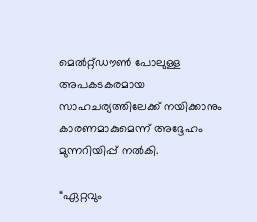മെൽറ്റ്ഡൗൺ പോലുള്ള അപകടകരമായ സാഹചര്യത്തിലേക്ക് നയിക്കാനും കാരണമാകുമെന്ന് അദ്ദേഹം മുന്നറിയിപ്പ് നൽകി.

“ഏറ്റവും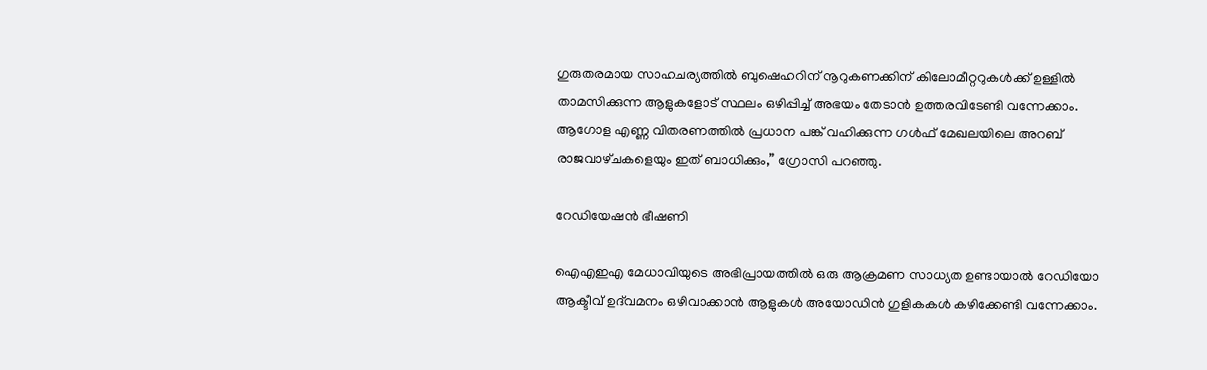ഗുരുതരമായ സാഹചര്യത്തിൽ ബുഷെഹറിന് നൂറുകണക്കിന് കിലോമീറ്ററുകൾക്ക് ഉള്ളിൽ താമസിക്കുന്ന ആളുകളോട് സ്ഥലം ഒഴിപ്പിച്ച് അഭയം തേടാൻ ഉത്തരവിടേണ്ടി വന്നേക്കാം. ആഗോള എണ്ണ വിതരണത്തിൽ പ്രധാന പങ്ക് വഹിക്കുന്ന ഗൾഫ് മേഖലയിലെ അറബ് രാജവാഴ്‌ചകളെയും ഇത് ബാധിക്കും,” ഗ്രോസി പറഞ്ഞു.

റേഡിയേഷൻ ഭീഷണി

ഐഎഇഎ മേധാവിയുടെ അഭിപ്രായത്തിൽ ഒരു ആക്രമണ സാധ്യത ഉണ്ടായാൽ റേഡിയോ ആക്ടീവ് ഉദ്‌വമനം ഒഴിവാക്കാൻ ആളുകൾ അയോഡിൻ ഗുളികകൾ കഴിക്കേണ്ടി വന്നേക്കാം.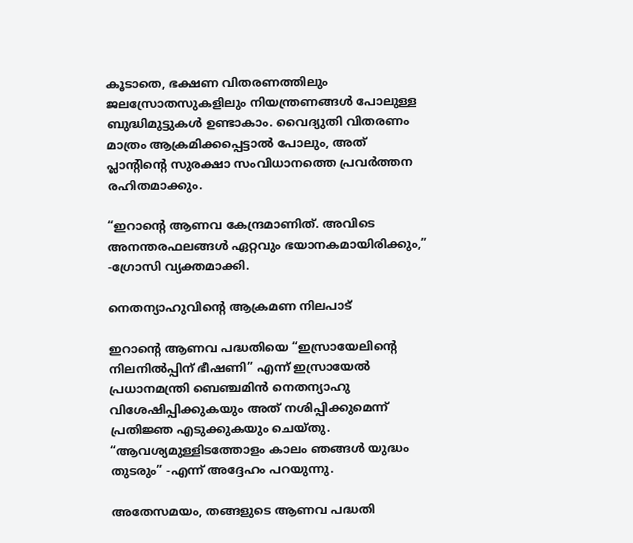കൂടാതെ, ഭക്ഷണ വിതരണത്തിലും ജലസ്രോതസുകളിലും നിയന്ത്രണങ്ങൾ പോലുള്ള ബുദ്ധിമുട്ടുകൾ ഉണ്ടാകാം. വൈദ്യുതി വിതരണം മാത്രം ആക്രമിക്കപ്പെട്ടാൽ പോലും, അത് പ്ലാന്റിൻ്റെ സുരക്ഷാ സംവിധാനത്തെ പ്രവർത്തന രഹിതമാക്കും.

“ഇറാൻ്റെ ആണവ കേന്ദ്രമാണിത്. അവിടെ അനന്തരഫലങ്ങൾ ഏറ്റവും ഭയാനകമായിരിക്കും,” -ഗ്രോസി വ്യക്തമാക്കി.

നെതന്യാഹുവിൻ്റെ ആക്രമണ നിലപാട്

ഇറാൻ്റെ ആണവ പദ്ധതിയെ “ഇസ്രായേലിൻ്റെ നിലനിൽപ്പിന് ഭീഷണി” എന്ന് ഇസ്രായേൽ പ്രധാനമന്ത്രി ബെഞ്ചമിൻ നെതന്യാഹു വിശേഷിപ്പിക്കുകയും അത് നശിപ്പിക്കുമെന്ന് പ്രതിജ്ഞ എടുക്കുകയും ചെയ്‌തു. “ആവശ്യമുള്ളിടത്തോളം കാലം ഞങ്ങൾ യുദ്ധം തുടരും” -എന്ന് അദ്ദേഹം പറയുന്നു.

അതേസമയം, തങ്ങളുടെ ആണവ പദ്ധതി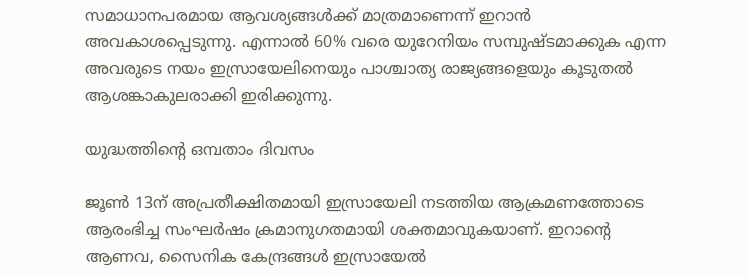സമാധാനപരമായ ആവശ്യങ്ങൾക്ക് മാത്രമാണെന്ന് ഇറാൻ അവകാശപ്പെടുന്നു. എന്നാൽ 60% വരെ യുറേനിയം സമ്പുഷ്‌ടമാക്കുക എന്ന അവരുടെ നയം ഇസ്രായേലിനെയും പാശ്ചാത്യ രാജ്യങ്ങളെയും കൂടുതൽ ആശങ്കാകുലരാക്കി ഇരിക്കുന്നു.

യുദ്ധത്തിൻ്റെ ഒമ്പതാം ദിവസം

ജൂൺ 13ന് അപ്രതീക്ഷിതമായി ഇസ്രായേലി നടത്തിയ ആക്രമണത്തോടെ ആരംഭിച്ച സംഘർഷം ക്രമാനുഗതമായി ശക്തമാവുകയാണ്. ഇറാൻ്റെ ആണവ, സൈനിക കേന്ദ്രങ്ങൾ ഇസ്രായേൽ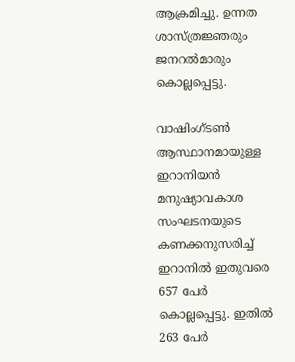ആക്രമിച്ചു. ഉന്നത ശാസ്ത്രജ്ഞരും ജനറൽമാരും കൊല്ലപ്പെട്ടു.

വാഷിംഗ്ടൺ ആസ്ഥാനമായുള്ള ഇറാനിയൻ മനുഷ്യാവകാശ സംഘടനയുടെ കണക്കനുസരിച്ച് ഇറാനിൽ ഇതുവരെ 657 പേർ കൊല്ലപ്പെട്ടു. ഇതിൽ 263 പേർ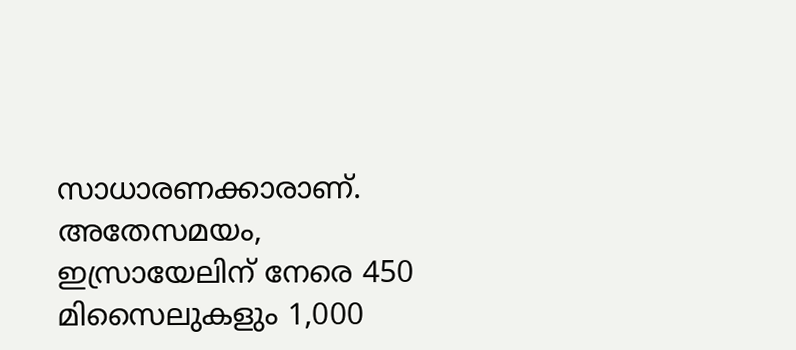സാധാരണക്കാരാണ്. അതേസമയം, ഇസ്രായേലിന് നേരെ 450 മിസൈലുകളും 1,000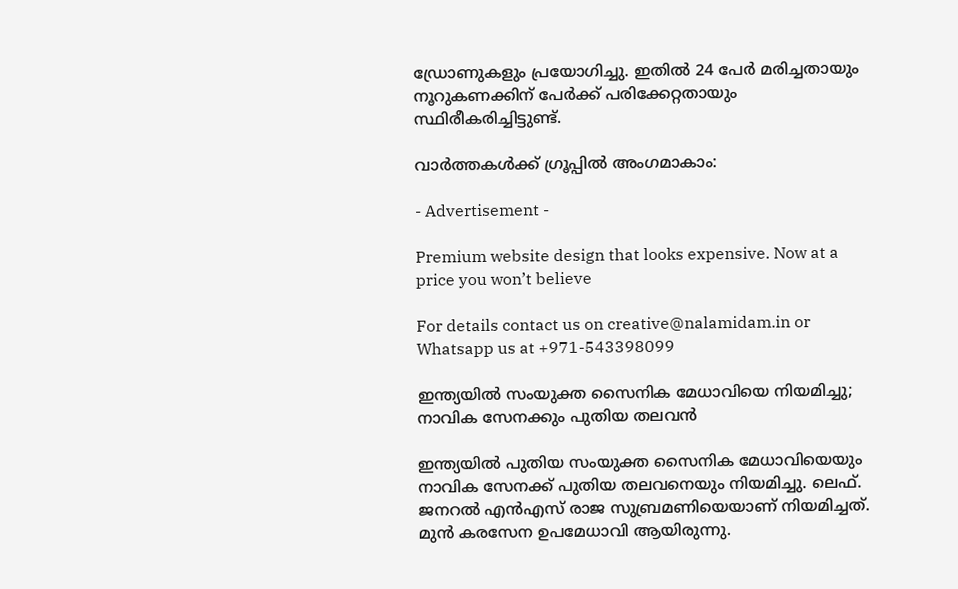ഡ്രോണുകളും പ്രയോഗിച്ചു. ഇതിൽ 24 പേർ മരിച്ചതായും നൂറുകണക്കിന് പേർക്ക് പരിക്കേറ്റതായും സ്ഥിരീകരിച്ചിട്ടുണ്ട്.

വാർത്തകൾക്ക് ഗ്രൂപ്പിൽ അംഗമാകാം:

- Advertisement -

Premium website design that looks expensive. Now at a price you won’t believe

For details contact us on creative@nalamidam.in or Whatsapp us at +971-543398099

ഇന്ത്യയിൽ സംയുക്ത സൈനിക മേധാവിയെ നിയമിച്ചു; നാവിക സേനക്കും പുതിയ തലവൻ

ഇന്ത്യയിൽ പുതിയ സംയുക്ത സൈനിക മേധാവിയെയും നാവിക സേനക്ക് പുതിയ തലവനെയും നിയമിച്ചു. ലെഫ്. ജനറൽ എൻഎസ് രാജ സുബ്രമണിയെയാണ് നിയമിച്ചത്. മുൻ കരസേന ഉപമേധാവി ആയിരുന്നു.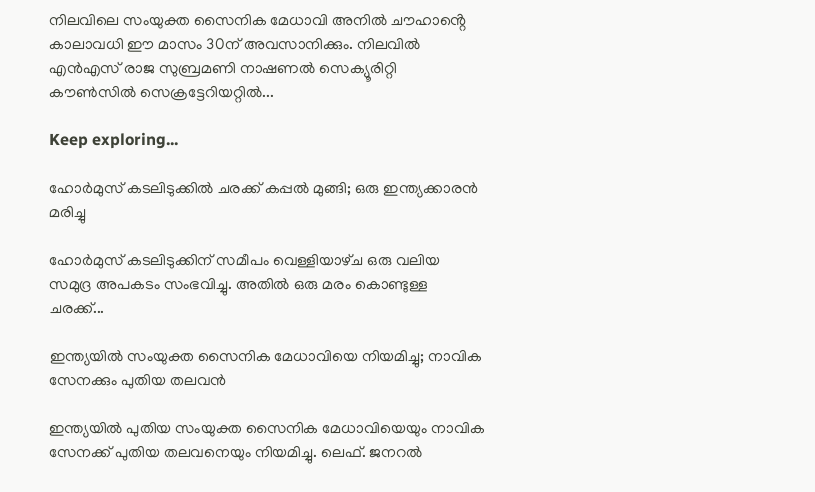നിലവിലെ സംയുക്ത സൈനിക മേധാവി അനിൽ ചൗഹാൻ്റെ കാലാവധി ഈ മാസം 30ന് അവസാനിക്കും. നിലവിൽ എൻഎസ് രാജ സുബ്രമണി നാഷണൽ സെക്യൂരിറ്റി കൗൺസിൽ സെക്രട്ടേറിയറ്റിൽ...

Keep exploring...

ഹോർമുസ് കടലിടുക്കിൽ ചരക്ക് കപ്പൽ മുങ്ങി; ഒരു ഇന്ത്യക്കാരൻ മരിച്ചു

ഹോർമുസ് കടലിടുക്കിന് സമീപം വെള്ളിയാഴ്‌ച ഒരു വലിയ സമുദ്ര അപകടം സംഭവിച്ചു. അതിൽ ഒരു മരം കൊണ്ടുള്ള ചരക്ക്...

ഇന്ത്യയിൽ സംയുക്ത സൈനിക മേധാവിയെ നിയമിച്ചു; നാവിക സേനക്കും പുതിയ തലവൻ

ഇന്ത്യയിൽ പുതിയ സംയുക്ത സൈനിക മേധാവിയെയും നാവിക സേനക്ക് പുതിയ തലവനെയും നിയമിച്ചു. ലെഫ്. ജനറൽ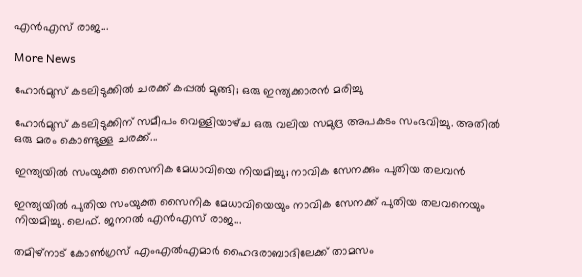എൻഎസ് രാജ...

More News

ഹോർമുസ് കടലിടുക്കിൽ ചരക്ക് കപ്പൽ മുങ്ങി; ഒരു ഇന്ത്യക്കാരൻ മരിച്ചു

ഹോർമുസ് കടലിടുക്കിന് സമീപം വെള്ളിയാഴ്‌ച ഒരു വലിയ സമുദ്ര അപകടം സംഭവിച്ചു. അതിൽ ഒരു മരം കൊണ്ടുള്ള ചരക്ക്...

ഇന്ത്യയിൽ സംയുക്ത സൈനിക മേധാവിയെ നിയമിച്ചു; നാവിക സേനക്കും പുതിയ തലവൻ

ഇന്ത്യയിൽ പുതിയ സംയുക്ത സൈനിക മേധാവിയെയും നാവിക സേനക്ക് പുതിയ തലവനെയും നിയമിച്ചു. ലെഫ്. ജനറൽ എൻഎസ് രാജ...

തമിഴ്‌നാട് കോൺഗ്രസ് എംഎൽഎമാർ ഹൈദരാബാദിലേക്ക് താമസം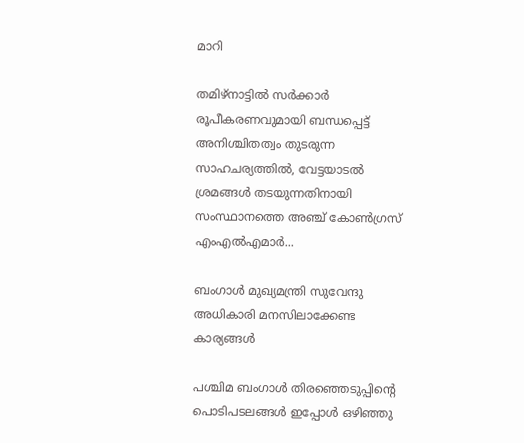മാറി

തമിഴ്‌നാട്ടിൽ സർക്കാർ രൂപീകരണവുമായി ബന്ധപ്പെട്ട് അനിശ്ചിതത്വം തുടരുന്ന സാഹചര്യത്തിൽ, വേട്ടയാടൽ ശ്രമങ്ങൾ തടയുന്നതിനായി സംസ്ഥാനത്തെ അഞ്ച് കോൺഗ്രസ് എംഎൽഎമാർ...

ബംഗാൾ മുഖ്യമന്ത്രി സുവേന്ദു അധികാരി മനസിലാക്കേണ്ട കാര്യങ്ങൾ

പശ്ചിമ ബംഗാൾ തിരഞ്ഞെടുപ്പിൻ്റെ പൊടിപടലങ്ങൾ ഇപ്പോൾ ഒഴിഞ്ഞു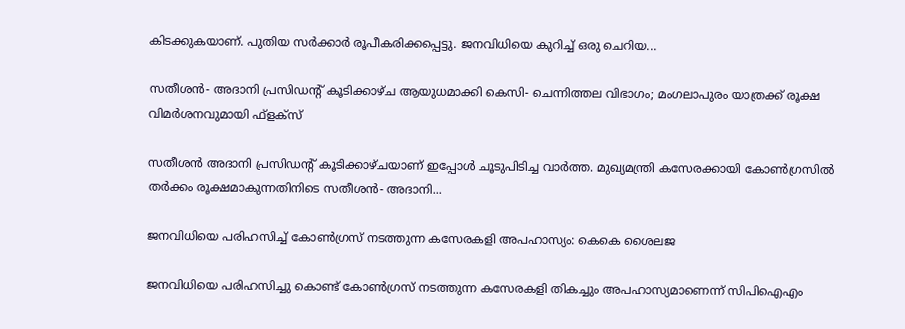കിടക്കുകയാണ്. പുതിയ സർക്കാർ രൂപീകരിക്കപ്പെട്ടു. ജനവിധിയെ കുറിച്ച് ഒരു ചെറിയ...

സതീശന്‍- അദാനി പ്രസിഡന്റ് കൂടിക്കാഴ്‌ച ആയുധമാക്കി കെസി- ചെന്നിത്തല വിഭാഗം; മംഗലാപുരം യാത്രക്ക് രൂക്ഷ വിമർശനവുമായി ഫ്‌ളക്‌സ്

സതീശൻ അദാനി പ്രസിഡന്റ് കൂടിക്കാഴ്‌ചയാണ് ഇപ്പോൾ ചൂടുപിടിച്ച വാർത്ത. മുഖ്യമന്ത്രി കസേരക്കായി കോൺഗ്രസിൽ തർക്കം രൂക്ഷമാകുന്നതിനിടെ സതീശന്‍- അദാനി...

ജനവിധിയെ പരിഹസിച്ച് കോണ്‍ഗ്രസ് നടത്തുന്ന കസേരകളി അപഹാസ്യം: കെകെ ശൈലജ

ജനവിധിയെ പരിഹസിച്ചു കൊണ്ട് കോണ്‍ഗ്രസ് നടത്തുന്ന കസേരകളി തികച്ചും അപഹാസ്യമാണെന്ന് സിപിഐഎം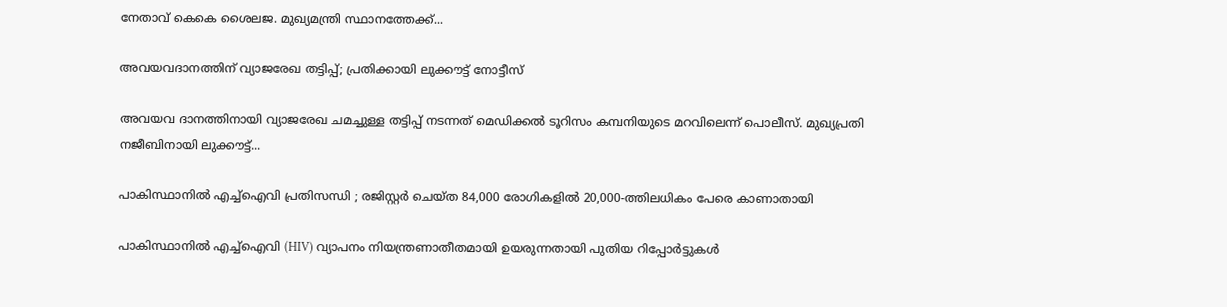നേതാവ് കെകെ ശൈലജ. മുഖ്യമന്ത്രി സ്ഥാനത്തേക്ക്...

അവയവദാനത്തിന് വ്യാജരേഖ തട്ടിപ്പ്; പ്രതിക്കായി ലുക്കൗട്ട് നോട്ടീസ്

അവയവ ദാനത്തിനായി വ്യാജരേഖ ചമച്ചുള്ള തട്ടിപ്പ് നടന്നത് മെഡിക്കല്‍ ടൂറിസം കമ്പനിയുടെ മറവിലെന്ന് പൊലീസ്. മുഖ്യപ്രതി നജീബിനായി ലുക്കൗട്ട്...

പാകിസ്ഥാനിൽ എച്ച്ഐവി പ്രതിസന്ധി ; രജിസ്റ്റർ ചെയ്ത 84,000 രോഗികളിൽ 20,000-ത്തിലധികം പേരെ കാണാതായി

പാകിസ്ഥാനിൽ എച്ച്ഐവി (HIV) വ്യാപനം നിയന്ത്രണാതീതമായി ഉയരുന്നതായി പുതിയ റിപ്പോർട്ടുകൾ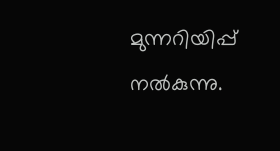മുന്നറിയിപ്പ് നൽകുന്നു.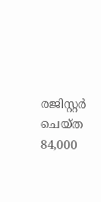രജിസ്റ്റർ ചെയ്ത 84,000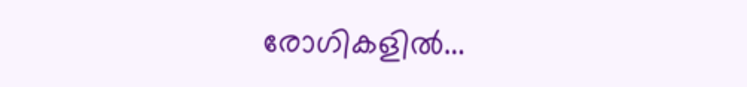രോഗികളിൽ...